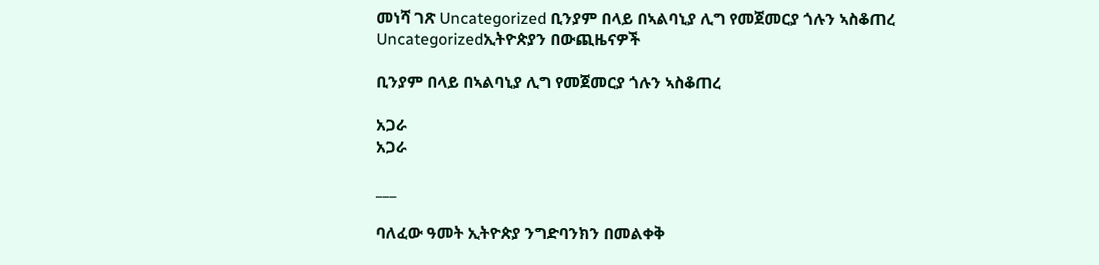መነሻ ገጽ Uncategorized ቢንያም በላይ በኣልባኒያ ሊግ የመጀመርያ ጎሉን ኣስቆጠረ
Uncategorizedኢትዮጵያን በውጪዜናዎች

ቢንያም በላይ በኣልባኒያ ሊግ የመጀመርያ ጎሉን ኣስቆጠረ

አጋራ
አጋራ

___

ባለፈው ዓመት ኢትዮጵያ ንግድባንክን በመልቀቅ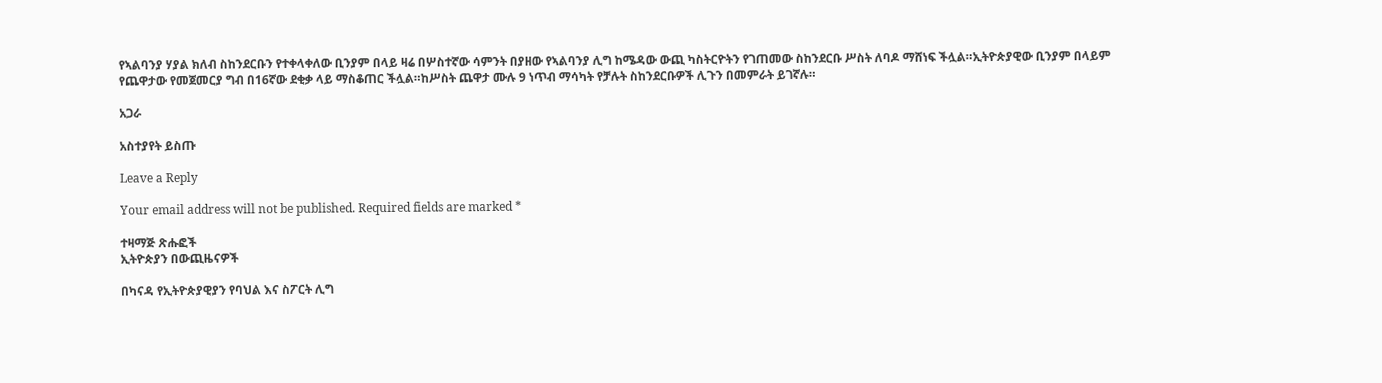የኣልባንያ ሃያል ክለብ ስከንደርቡን የተቀላቀለው ቢንያም በላይ ዛሬ በሦስተኛው ሳምንት በያዘው የኣልባንያ ሊግ ከሜዳው ውጪ ካስትርዮትን የገጠመው ስከንደርቡ ሥስት ለባዶ ማሸነፍ ችሏል።ኢትዮጵያዊው ቢንያም በላይም የጨዋታው የመጀመርያ ግብ በ16ኛው ደቂቃ ላይ ማስቆጠር ችሏል።ከሥስት ጨዋታ ሙሉ 9 ነጥብ ማሳካት የቻሉት ስከንደርቡዎች ሊጉን በመምራት ይገኛሉ።

አጋራ

አስተያየት ይስጡ

Leave a Reply

Your email address will not be published. Required fields are marked *

ተዛማጅ ጽሑፎች
ኢትዮጵያን በውጪዜናዎች

በካናዳ የኢትዮጵያዊያን የባህል እና ስፖርት ሊግ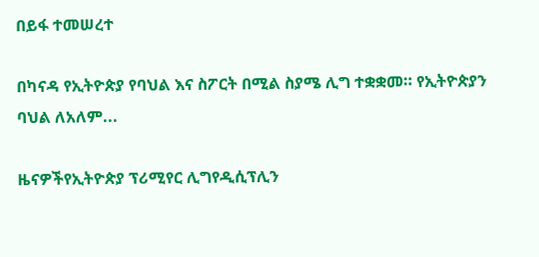በይፋ ተመሠረተ

በካናዳ የኢትዮጵያ የባህል እና ስፖርት በሚል ስያሜ ሊግ ተቋቋመ። የኢትዮጵያን ባህል ለአለም...

ዜናዎችየኢትዮጵያ ፕሪሚየር ሊግየዲሲፕሊን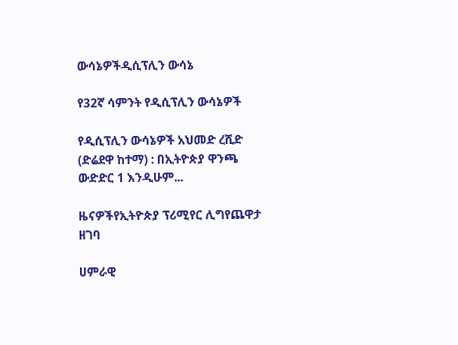ውሳኔዎችዲሲፕሊን ውሳኔ

የ32ኛ ሳምንት የዲሲፕሊን ውሳኔዎች

የዲሲፕሊን ውሳኔዎች አህመድ ረሺድ (ድሬደዋ ከተማ) : በኢትዮጵያ ዋንጫ ውድድር 1 እንዲሁም...

ዜናዎችየኢትዮጵያ ፕሪሚየር ሊግየጨዋታ ዘገባ

ሀምራዊ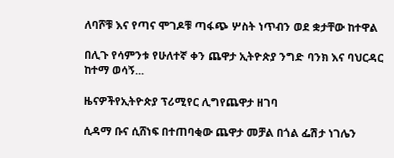ለባሾቹ እና የጣና ሞገዶቹ ጣፋጭ ሦስት ነጥብን ወደ ቋታቸው ከተዋል

በሊጉ የሳምንቱ የሁለተኛ ቀን ጨዋታ ኢትዮጵያ ንግድ ባንክ እና ባህርዳር ከተማ ወሳኝ...

ዜናዎችየኢትዮጵያ ፕሪሚየር ሊግየጨዋታ ዘገባ

ሲዳማ ቡና ሲሸነፍ በተጠባቂው ጨዋታ መቻል በጎል ፌሽታ ነገሌን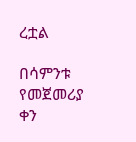ረቷል

በሳምንቱ የመጀመሪያ ቀን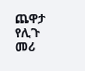ጨዋታ የሊጉ መሪ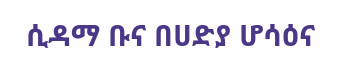ሲዳማ ቡና በሀድያ ሆሳዕና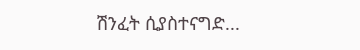ሽንፈት ሲያስተናግድ...